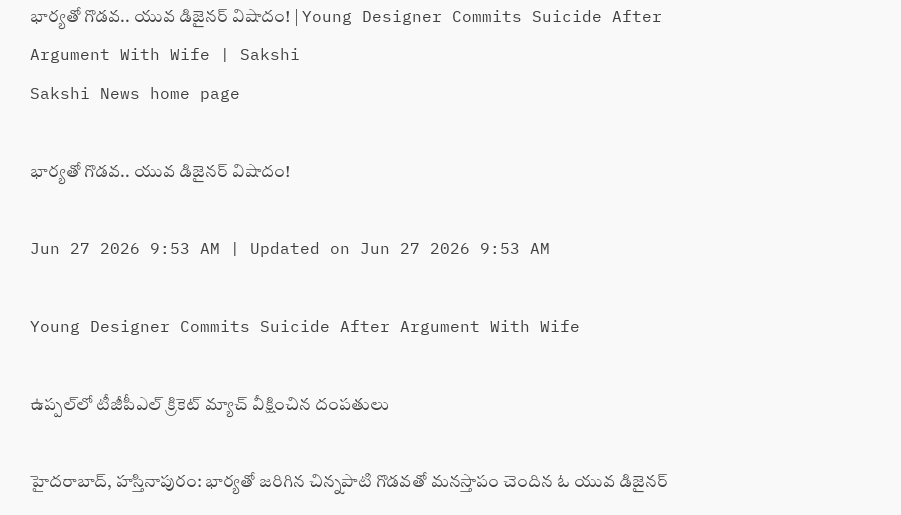భార్యతో గొడవ.. యువ డిజైనర్‌ విషాదం! | Young Designer Commits Suicide After Argument With Wife | Sakshi
Sakshi News home page

భార్యతో గొడవ.. యువ డిజైనర్‌ విషాదం!

Jun 27 2026 9:53 AM | Updated on Jun 27 2026 9:53 AM

Young Designer Commits Suicide After Argument With Wife

ఉప్పల్‌లో టీజీపీఎల్‌ క్రికెట్‌ మ్యాచ్‌ వీక్షించిన దంపతులు

హైదరాబాద్‌, హస్తినాపురం: భార్యతో జరిగిన చిన్నపాటి గొడవతో మనస్తాపం చెందిన ఓ యువ డిజైనర్‌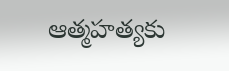ఆత్మహత్యకు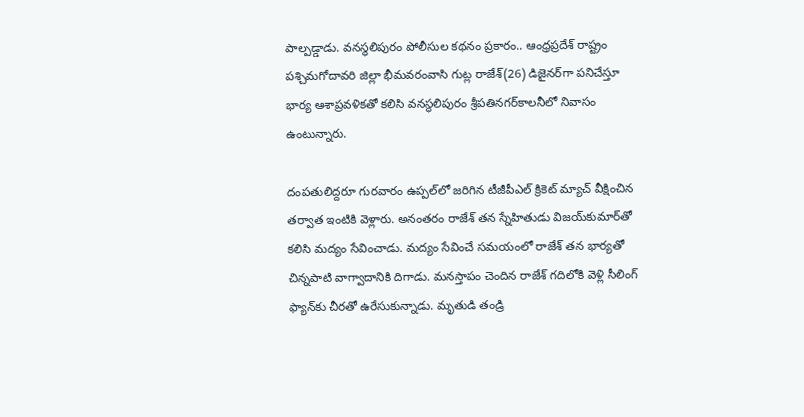పాల్పడ్డాడు. వనస్థలిపురం పోలీసుల కథనం ప్రకారం.. ఆంధ్రప్రదేశ్‌ రాష్ట్రం పశ్చిమగోదావరి జిల్లా భీమవరంవాసి గుట్ల రాజేశ్‌(26) డిజైనర్‌గా పనిచేస్తూ భార్య ఆశాప్రవళికతో కలిసి వనస్థలిపురం శ్రీపతినగర్‌కాలనీలో నివాసం ఉంటున్నారు.

దంపతులిద్దరూ గురవారం ఉప్పల్‌లో జరిగిన టీజీపీఎల్‌ క్రికెట్‌ మ్యాచ్‌ వీక్షించిన తర్వాత ఇంటికి వెళ్లారు. అనంతరం రాజేశ్‌ తన స్నేహితుడు విజయ్‌కుమార్‌తో కలిసి మద్యం సేవించాడు. మద్యం సేవించే సమయంలో రాజేశ్‌ తన భార్యతో చిన్నపాటి వాగ్వాదానికి దిగాడు. మనస్తాపం చెందిన రాజేశ్‌ గదిలోకి వెళ్లి సీలింగ్‌ ఫ్యాన్‌కు చీరతో ఉరేసుకున్నాడు. మృతుడి తండ్రి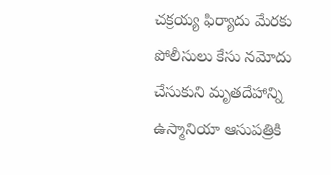చక్రయ్య ఫిర్యాదు మేరకు పోలీసులు కేసు నమోదు చేసుకుని మృతదేహాన్ని ఉస్మానియా ఆసుపత్రికి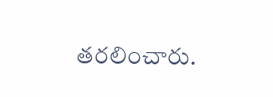తరలించారు.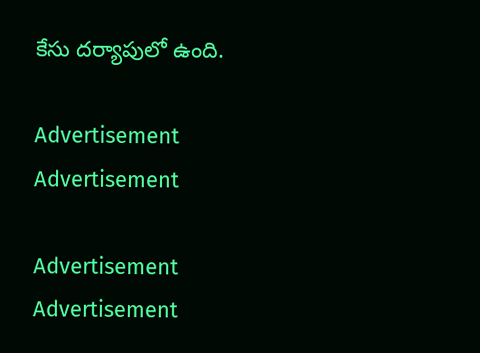కేసు దర్యాపులో ఉంది.

Advertisement
Advertisement

Advertisement
Advertisement